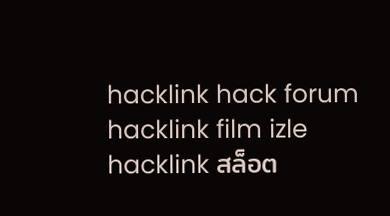hacklink hack forum hacklink film izle hacklink สล็อต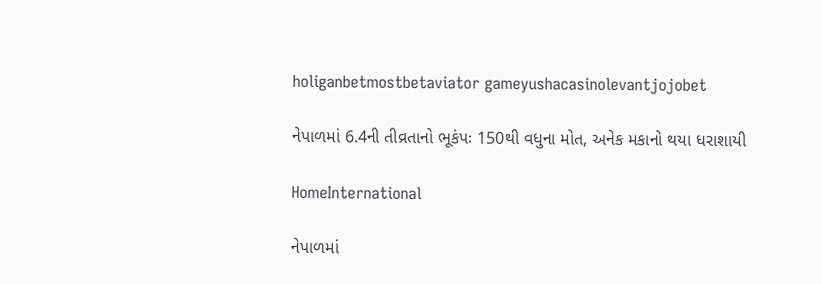holiganbetmostbetaviator gameyushacasinolevantjojobet

નેપાળમાં 6.4ની તીવ્રતાનો ભૂકંપઃ 150થી વધુના મોત, અનેક મકાનો થયા ધરાશાયી

HomeInternational

નેપાળમાં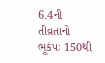6.4ની તીવ્રતાનો ભૂકંપઃ 150થી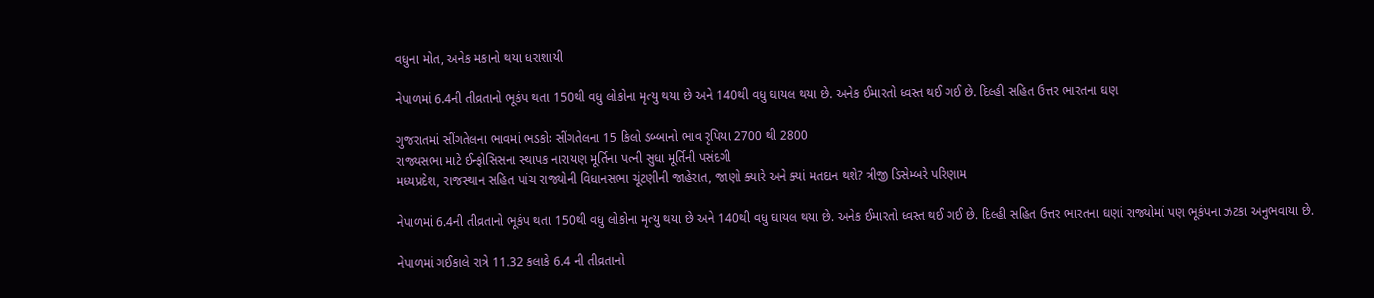વધુના મોત, અનેક મકાનો થયા ધરાશાયી

નેપાળમાં 6.4ની તીવ્રતાનો ભૂકંપ થતા 150થી વધુ લોકોના મૃત્યુ થયા છે અને 140થી વધુ ઘાયલ થયા છે. અનેક ઈમારતો ધ્વસ્ત થઈ ગઈ છે. દિલ્હી સહિત ઉત્તર ભારતના ઘણ

ગુજરાતમાં સીંગતેલના ભાવમાં ભડકોઃ સીંગતેલના 15 કિલો ડબ્બાનો ભાવ રૃપિયા 2700 થી 2800
રાજ્યસભા માટે ઈન્ફોસિસના સ્થાપક નારાયણ મૂર્તિના પત્ની સુધા મૂર્તિની પસંદગી
મધ્યપ્રદેશ, રાજસ્થાન સહિત પાંચ રાજ્યોની વિધાનસભા ચૂંટણીની જાહેરાત, જાણો ક્યારે અને ક્યાં મતદાન થશે? ત્રીજી ડિસેમ્બરે પરિણામ

નેપાળમાં 6.4ની તીવ્રતાનો ભૂકંપ થતા 150થી વધુ લોકોના મૃત્યુ થયા છે અને 140થી વધુ ઘાયલ થયા છે. અનેક ઈમારતો ધ્વસ્ત થઈ ગઈ છે. દિલ્હી સહિત ઉત્તર ભારતના ઘણાં રાજ્યોમાં પણ ભૂકંપના ઝટકા અનુભવાયા છે.

નેપાળમાં ગઈકાલે રાત્રે 11.32 કલાકે 6.4 ની તીવ્રતાનો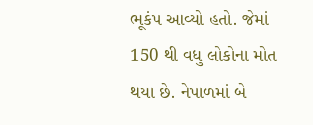ભૂકંપ આવ્યો હતો. જેમાં 150 થી વધુ લોકોના મોત થયા છે. નેપાળમાં બે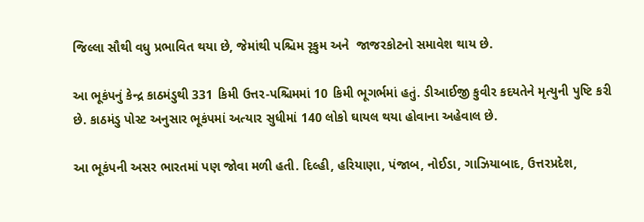જિલ્લા સૌથી વધુ પ્રભાવિત થયા છે, જેમાંથી પશ્ચિમ રૃકુમ અને  જાજરકોટનો સમાવેશ થાય છે.

આ ભૂકંપનું કેન્દ્ર કાઠમંડુથી 331 કિમી ઉત્તર-પશ્ચિમમાં 10 કિમી ભૂગર્ભમાં હતું. ડીઆઈજી કુવીર કદયતેને મૃત્યુની પુષ્ટિ કરી છે. કાઠમંડુ પોસ્ટ અનુસાર ભૂકંપમાં અત્યાર સુધીમાં 140 લોકો ઘાયલ થયા હોવાના અહેવાલ છે.

આ ભૂકંપની અસર ભારતમાં પણ જોવા મળી હતી. દિલ્હી, હરિયાણા, પંજાબ, નોઈડા, ગાઝિયાબાદ, ઉત્તરપ્રદેશ,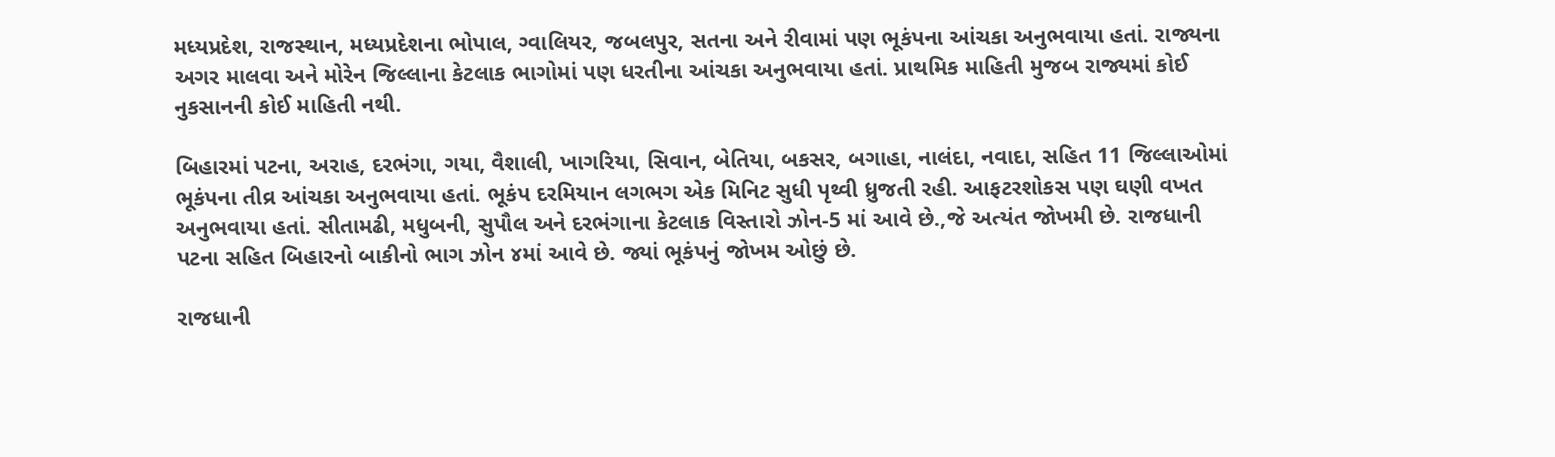મધ્યપ્રદેશ, રાજસ્થાન, મધ્યપ્રદેશના ભોપાલ, ગ્વાલિયર, જબલપુર, સતના અને રીવામાં પણ ભૂકંપના આંચકા અનુભવાયા હતાં. રાજ્યના અગર માલવા અને મોરેન જિલ્લાના કેટલાક ભાગોમાં પણ ધરતીના આંચકા અનુભવાયા હતાં. પ્રાથમિક માહિતી મુજબ રાજ્યમાં કોઈ નુકસાનની કોઈ માહિતી નથી.

બિહારમાં પટના, અરાહ, દરભંગા, ગયા, વૈશાલી, ખાગરિયા, સિવાન, બેતિયા, બકસર, બગાહા, નાલંદા, નવાદા, સહિત 11 જિલ્લાઓમાં ભૂકંપના તીવ્ર આંચકા અનુભવાયા હતાં. ભૂકંપ દરમિયાન લગભગ એક મિનિટ સુધી પૃથ્વી ધ્રુજતી રહી. આફટરશોકસ પણ ઘણી વખત અનુભવાયા હતાં. સીતામઢી, મધુબની, સુપૌલ અને દરભંગાના કેટલાક વિસ્તારો ઝોન-5 માં આવે છે.,જે અત્યંત જોખમી છે. રાજધાની પટના સહિત બિહારનો બાકીનો ભાગ ઝોન ૪માં આવે છે. જ્યાં ભૂકંપનું જોખમ ઓછું છે.

રાજધાની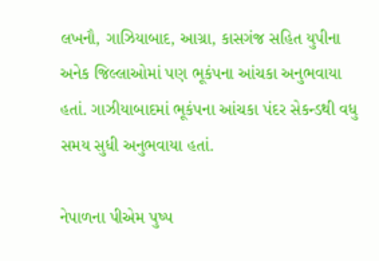લખનૌ, ગાઝિયાબાદ, આગ્રા, કાસગંજ સહિત યુપીના અનેક જિલ્લાઓમાં પણ ભૂકંપના આંચકા અનુભવાયા હતાં. ગાઝીયાબાદમાં ભૂકંપના આંચકા પંદર સેકન્ડથી વધુ સમય સુધી અનુભવાયા હતાં.

નેપાળના પીએમ પુષ્પ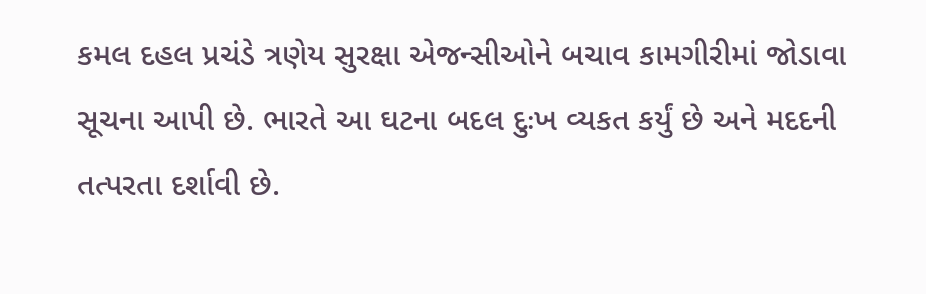કમલ દહલ પ્રચંડે ત્રણેય સુરક્ષા એજન્સીઓને બચાવ કામગીરીમાં જોડાવા સૂચના આપી છે. ભારતે આ ઘટના બદલ દુઃખ વ્યકત કર્યું છે અને મદદની તત્પરતા દર્શાવી છે.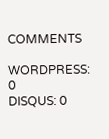COMMENTS

WORDPRESS: 0
DISQUS: 0